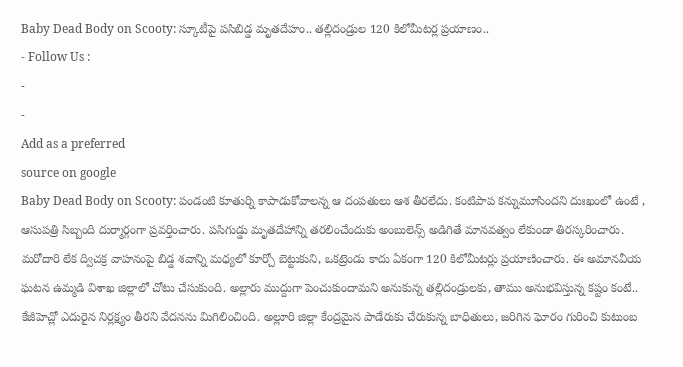Baby Dead Body on Scooty: స్కూటీపై పసిబిడ్డ మృతదేహం.. తల్లిదండ్రుల 120 కిలోమీటర్ల ప్రయాణం..
- Follow Us :
-
-
Add as a preferred
source on google
Baby Dead Body on Scooty: పండంటి కూతుర్ని కాపాడుకోవాలన్న ఆ దంపతులు ఆశ తీరలేదు. కంటిపాప కన్నుమూసిందని దుఃఖంలో ఉంటే , ఆసుపత్రి సిబ్బంది దుర్మార్గంగా ప్రవర్తించారు. పసిగుడ్డు మృతదేహాన్ని తరలించేందుకు అంబులెన్స్ అడిగితే మానవత్వం లేకుండా తిరస్కరించారు. మరోదారి లేక ద్విచక్ర వాహనంపై బిడ్డ శవాన్ని మధ్యలో కూర్చో బెట్టుకుని, ఒకట్రెండు కాదు ఏకంగా 120 కిలోమీటర్లు ప్రయాణించారు. ఈ అమానవీయ ఘటన ఉమ్మడి విశాఖ జిల్లాలో చోటు చేసుకుంది. అల్లారు ముద్దుగా పెంచుకుందామని అనుకున్న తల్లిదండ్రులకు, తాము అనుభవిస్తున్న కష్టం కంటే.. కేజీహెచ్లో ఎదురైన నిర్లక్ష్యం తీరని వేదనను మిగిలించింది. అల్లూరి జిల్లా కేంద్రమైన పాడేరుకు చేరుకున్న బాధితులు, జరిగిన ఘోరం గురించి కుటుంబ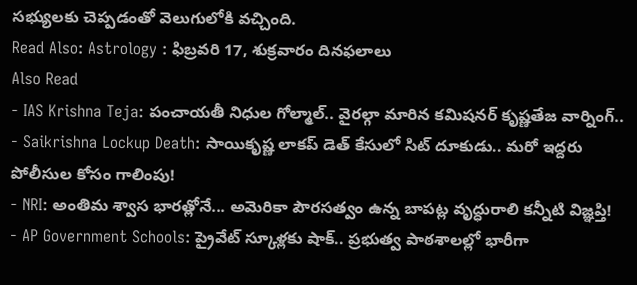సభ్యులకు చెప్పడంతో వెలుగులోకి వచ్చింది.
Read Also: Astrology : ఫిబ్రవరి 17, శుక్రవారం దినఫలాలు
Also Read
- IAS Krishna Teja: పంచాయతీ నిధుల గోల్మాల్.. వైరల్గా మారిన కమిషనర్ కృష్ణతేజ వార్నింగ్..
- Saikrishna Lockup Death: సాయికృష్ణ లాకప్ డెత్ కేసులో సిట్ దూకుడు.. మరో ఇద్దరు పోలీసుల కోసం గాలింపు!
- NRI: అంతిమ శ్వాస భారత్లోనే... అమెరికా పౌరసత్వం ఉన్న బాపట్ల వృద్ధురాలి కన్నీటి విజ్ఞప్తి!
- AP Government Schools: ప్రైవేట్ స్కూళ్లకు షాక్.. ప్రభుత్వ పాఠశాలల్లో భారీగా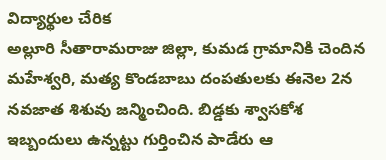విద్యార్థుల చేరిక
అల్లూరి సీతారామరాజు జిల్లా, కుమడ గ్రామానికి చెందిన మహేశ్వరి, మత్య కొండబాబు దంపతులకు ఈనెల 2న నవజాత శిశువు జన్మించింది. బిడ్డకు శ్వాసకోశ ఇబ్బందులు ఉన్నట్టు గుర్తించిన పాడేరు ఆ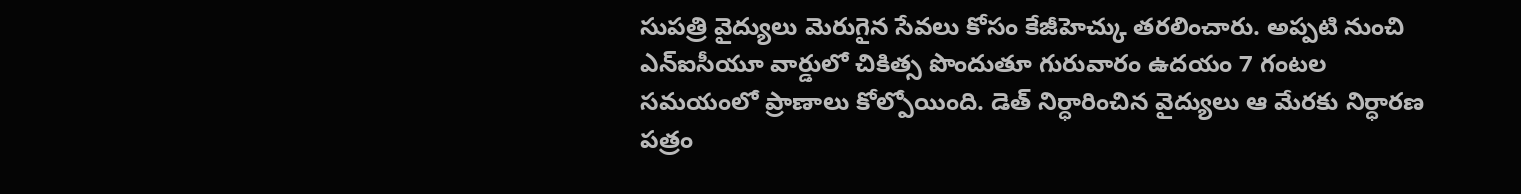సుపత్రి వైద్యులు మెరుగైన సేవలు కోసం కేజీహెచ్కు తరలించారు. అప్పటి నుంచి ఎన్ఐసీయూ వార్డులో చికిత్స పొందుతూ గురువారం ఉదయం 7 గంటల సమయంలో ప్రాణాలు కోల్పోయింది. డెత్ నిర్ధారించిన వైద్యులు ఆ మేరకు నిర్ధారణ పత్రం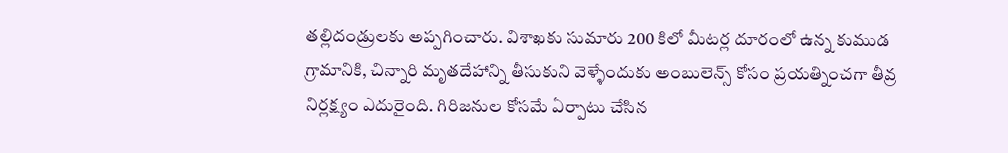తల్లిదండ్రులకు అప్పగించారు. విశాఖకు సుమారు 200 కిలో మీటర్ల దూరంలో ఉన్న కుముడ గ్రామానికి, చిన్నారి మృతదేహాన్ని తీసుకుని వెళ్ళేందుకు అంబులెన్స్ కోసం ప్రయత్నించగా తీవ్ర నిర్లక్ష్యం ఎదురైంది. గిరిజనుల కోసమే ఏర్పాటు చేసిన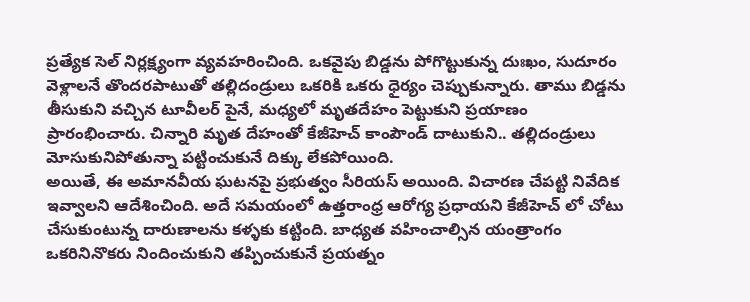ప్రత్యేక సెల్ నిర్లక్ష్యంగా వ్యవహరించింది. ఒకవైపు బిడ్డను పోగొట్టుకున్న దుఃఖం, సుదూరం వెళ్లాలనే తొందరపాటుతో తల్లిదండ్రులు ఒకరికి ఒకరు ధైర్యం చెప్పుకున్నారు. తాము బిడ్డను తీసుకుని వచ్చిన టూవీలర్ పైనే, మధ్యలో మృతదేహం పెట్టుకుని ప్రయాణం ప్రారంభించారు. చిన్నారి మృత దేహంతో కేజీహెచ్ కాంపౌండ్ దాటుకుని.. తల్లిదండ్రులు మోసుకునిపోతున్నా పట్టించుకునే దిక్కు లేకపోయింది.
అయితే, ఈ అమానవీయ ఘటనపై ప్రభుత్వం సీరియస్ అయింది. విచారణ చేపట్టి నివేదిక ఇవ్వాలని ఆదేశించింది. అదే సమయంలో ఉత్తరాంధ్ర ఆరోగ్య ప్రధాయని కేజీహెచ్ లో చోటు చేసుకుంటున్న దారుణాలను కళ్ళకు కట్టింది. బాధ్యత వహించాల్సిన యంత్రాంగం ఒకరినినొకరు నిందించుకుని తప్పించుకునే ప్రయత్నం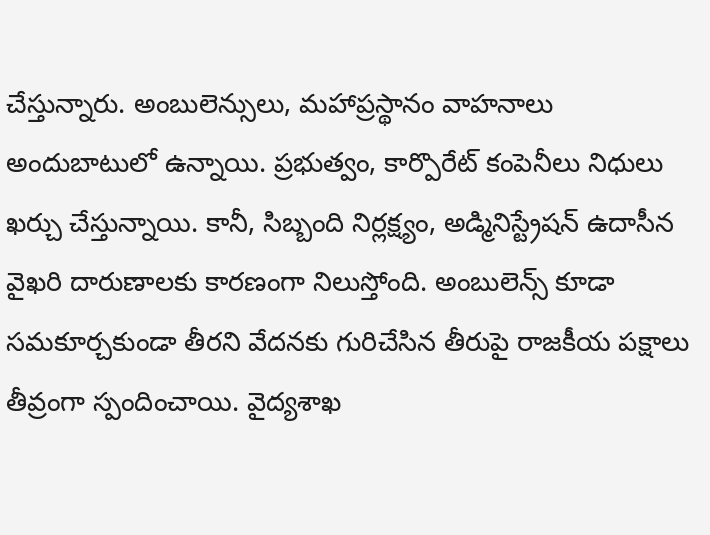చేస్తున్నారు. అంబులెన్సులు, మహాప్రస్థానం వాహనాలు అందుబాటులో ఉన్నాయి. ప్రభుత్వం, కార్పొరేట్ కంపెనీలు నిధులు ఖర్చు చేస్తున్నాయి. కానీ, సిబ్బంది నిర్లక్ష్యం, అడ్మినిస్ట్రేషన్ ఉదాసీన వైఖరి దారుణాలకు కారణంగా నిలుస్తోంది. అంబులెన్స్ కూడా సమకూర్చకుండా తీరని వేదనకు గురిచేసిన తీరుపై రాజకీయ పక్షాలు తీవ్రంగా స్పందించాయి. వైద్యశాఖ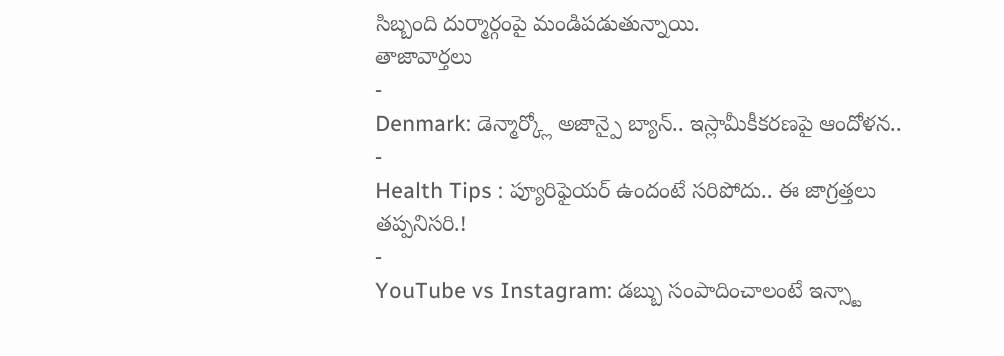సిబ్బంది దుర్మార్గంపై మండిపడుతున్నాయి.
తాజావార్తలు
-
Denmark: డెన్మార్క్లో అజాన్పై బ్యాన్.. ఇస్లామీకీకరణపై ఆందోళన..
-
Health Tips : ప్యూరిఫైయర్ ఉందంటే సరిపోదు.. ఈ జాగ్రత్తలు తప్పనిసరి.!
-
YouTube vs Instagram: డబ్బు సంపాదించాలంటే ఇన్స్టా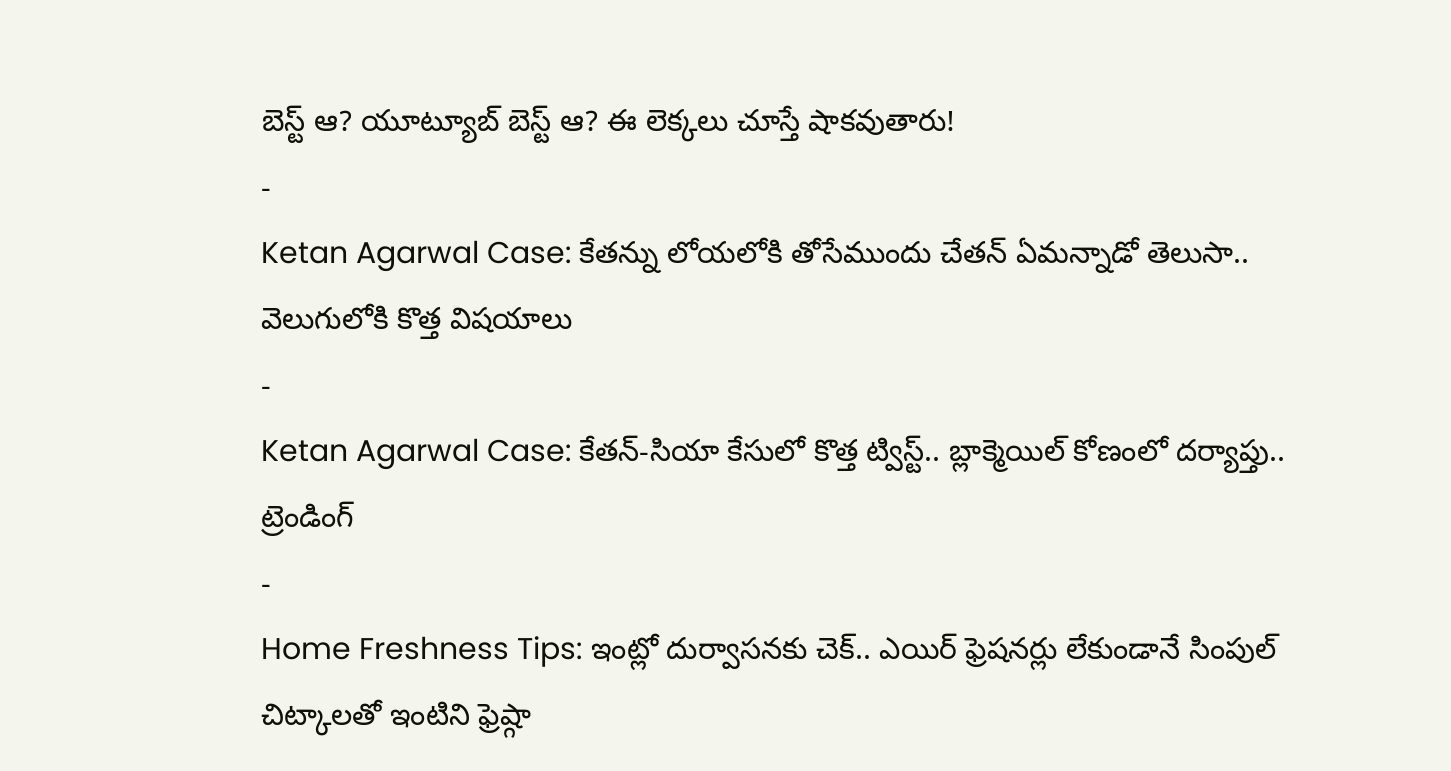బెస్ట్ ఆ? యూట్యూబ్ బెస్ట్ ఆ? ఈ లెక్కలు చూస్తే షాకవుతారు!
-
Ketan Agarwal Case: కేతన్ను లోయలోకి తోసేముందు చేతన్ ఏమన్నాడో తెలుసా.. వెలుగులోకి కొత్త విషయాలు
-
Ketan Agarwal Case: కేతన్-సియా కేసులో కొత్త ట్విస్ట్.. బ్లాక్మెయిల్ కోణంలో దర్యాప్తు..
ట్రెండింగ్
-
Home Freshness Tips: ఇంట్లో దుర్వాసనకు చెక్.. ఎయిర్ ఫ్రెషనర్లు లేకుండానే సింపుల్ చిట్కాలతో ఇంటిని ఫ్రెష్గా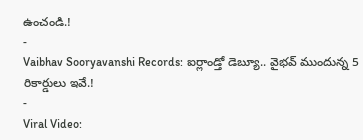ఉంచండి.!
-
Vaibhav Sooryavanshi Records: ఐర్లాండ్తో డెబ్యూ.. వైభవ్ ముందున్న 5 రికార్డులు ఇవే.!
-
Viral Video: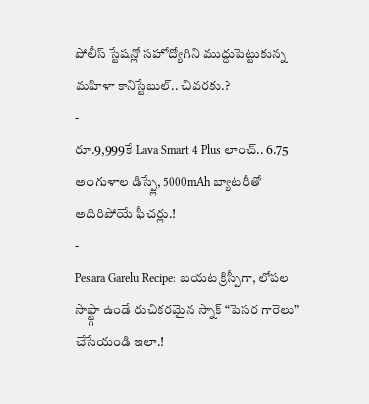పోలీస్ స్టేషన్లో సహోద్యోగిని ముద్దుపెట్టుకున్న మహిళా కానిస్టేబుల్.. చివరకు.?
-
రూ.9,999కే Lava Smart 4 Plus లాంచ్.. 6.75 అంగుళాల డిస్ప్లే, 5000mAh బ్యాటరీతో అదిరిపోయే ఫీచర్లు.!
-
Pesara Garelu Recipe: బయట క్రిస్పీగా, లోపల సాఫ్ట్గా ఉండే రుచికరమైన స్నాక్ “పెసర గారెలు” చేసేయండి ఇలా.!